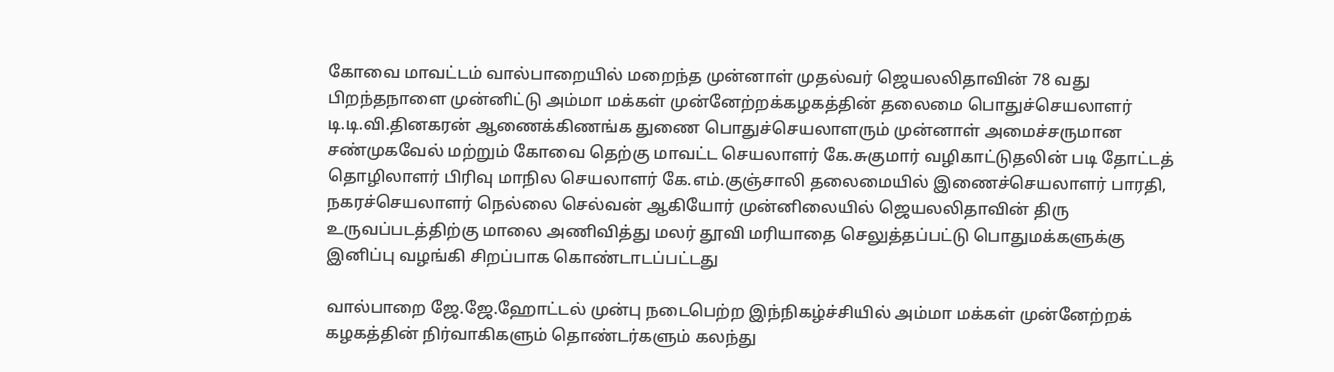கோவை மாவட்டம் வால்பாறையில் மறைந்த முன்னாள் முதல்வர் ஜெயலலிதாவின் 78 வது பிறந்தநாளை முன்னிட்டு அம்மா மக்கள் முன்னேற்றக்கழகத்தின் தலைமை பொதுச்செயலாளர் டி.டி.வி.தினகரன் ஆணைக்கிணங்க துணை பொதுச்செயலாளரும் முன்னாள் அமைச்சருமான சண்முகவேல் மற்றும் கோவை தெற்கு மாவட்ட செயலாளர் கே.சுகுமார் வழிகாட்டுதலின் படி தோட்டத் தொழிலாளர் பிரிவு மாநில செயலாளர் கே.எம்.குஞ்சாலி தலைமையில் இணைச்செயலாளர் பாரதி, நகரச்செயலாளர் நெல்லை செல்வன் ஆகியோர் முன்னிலையில் ஜெயலலிதாவின் திரு உருவப்படத்திற்கு மாலை அணிவித்து மலர் தூவி மரியாதை செலுத்தப்பட்டு பொதுமக்களுக்கு இனிப்பு வழங்கி சிறப்பாக கொண்டாடப்பட்டது

வால்பாறை ஜே.ஜே.ஹோட்டல் முன்பு நடைபெற்ற இந்நிகழ்ச்சியில் அம்மா மக்கள் முன்னேற்றக் கழகத்தின் நிர்வாகிகளும் தொண்டர்களும் கலந்து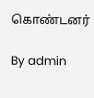கொண்டனர்

By admin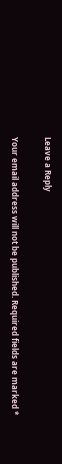Leave a Reply

Your email address will not be published. Required fields are marked *